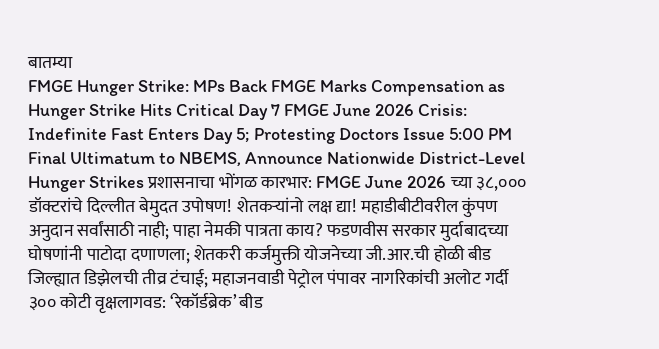बातम्या
FMGE Hunger Strike: MPs Back FMGE Marks Compensation as Hunger Strike Hits Critical Day 7 FMGE June 2026 Crisis: Indefinite Fast Enters Day 5; Protesting Doctors Issue 5:00 PM Final Ultimatum to NBEMS, Announce Nationwide District-Level Hunger Strikes प्रशासनाचा भोंगळ कारभार: FMGE June 2026 च्या ३८,००० डॉक्टरांचे दिल्लीत बेमुदत उपोषण! शेतकऱ्यांनो लक्ष द्या! महाडीबीटीवरील कुंपण अनुदान सर्वांसाठी नाही; पाहा नेमकी पात्रता काय? फडणवीस सरकार मुर्दाबादच्या घोषणांनी पाटोदा दणाणला; शेतकरी कर्जमुक्ती योजनेच्या जी.आर.ची होळी बीड जिल्ह्यात डिझेलची तीव्र टंचाई; महाजनवाडी पेट्रोल पंपावर नागरिकांची अलोट गर्दी ३०० कोटी वृक्षलागवड: ‘रेकॉर्डब्रेक’ बीड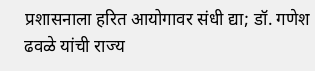प्रशासनाला हरित आयोगावर संधी द्या; डॉ. गणेश ढवळे यांची राज्य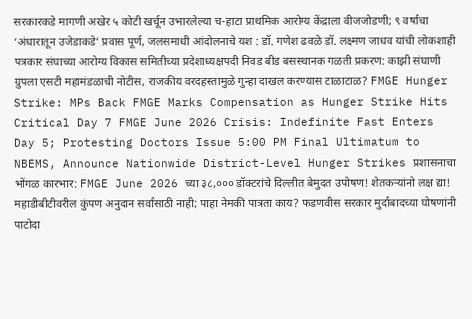सरकारकडे मागणी अखेर ५ कोटी खर्चून उभारलेल्या च-हाटा प्राथमिक आरोग्य केंद्राला वीजजोडणी; ९ वर्षांचा ‘अंधारातून उजेडाकडे’ प्रवास पूर्ण, जलसमाधी आंदोलनाचे यश : डॉ. गणेश ढवळे डॉ. लक्ष्मण जाधव यांची लोकशाही पत्रकार संघाच्या आरोग्य विकास समितीच्या प्रदेशाध्यक्षपदी निवड बीड बसस्थानक गळती प्रकरण: काझी संघाणी ग्रुपला एसटी महामंडळाची नोटीस, राजकीय वरदहस्तामुळे गुन्हा दाखल करण्यास टाळाटाळ? FMGE Hunger Strike: MPs Back FMGE Marks Compensation as Hunger Strike Hits Critical Day 7 FMGE June 2026 Crisis: Indefinite Fast Enters Day 5; Protesting Doctors Issue 5:00 PM Final Ultimatum to NBEMS, Announce Nationwide District-Level Hunger Strikes प्रशासनाचा भोंगळ कारभार: FMGE June 2026 च्या ३८,००० डॉक्टरांचे दिल्लीत बेमुदत उपोषण! शेतकऱ्यांनो लक्ष द्या! महाडीबीटीवरील कुंपण अनुदान सर्वांसाठी नाही; पाहा नेमकी पात्रता काय? फडणवीस सरकार मुर्दाबादच्या घोषणांनी पाटोदा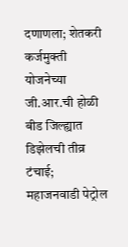दणाणला; शेतकरी कर्जमुक्ती योजनेच्या जी.आर.ची होळी बीड जिल्ह्यात डिझेलची तीव्र टंचाई; महाजनवाडी पेट्रोल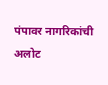पंपावर नागरिकांची अलोट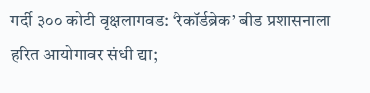गर्दी ३०० कोटी वृक्षलागवड: ‘रेकॉर्डब्रेक’ बीड प्रशासनाला हरित आयोगावर संधी द्या;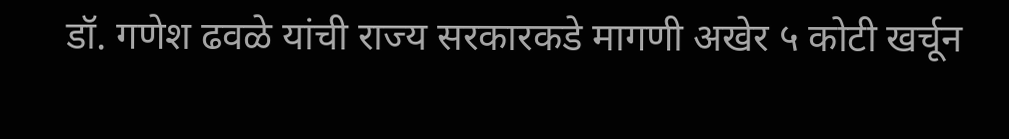डॉ. गणेश ढवळे यांची राज्य सरकारकडे मागणी अखेर ५ कोटी खर्चून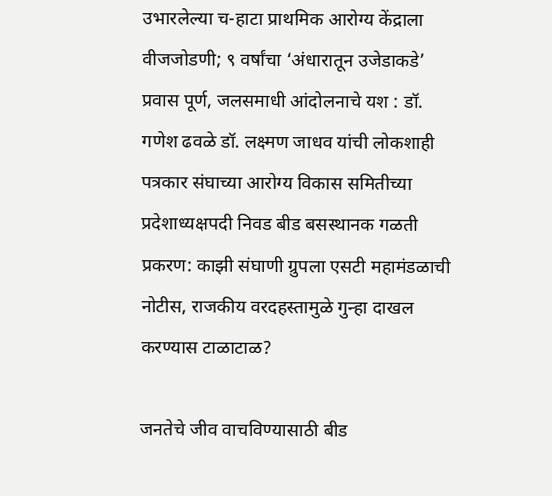उभारलेल्या च-हाटा प्राथमिक आरोग्य केंद्राला वीजजोडणी; ९ वर्षांचा ‘अंधारातून उजेडाकडे’ प्रवास पूर्ण, जलसमाधी आंदोलनाचे यश : डॉ. गणेश ढवळे डॉ. लक्ष्मण जाधव यांची लोकशाही पत्रकार संघाच्या आरोग्य विकास समितीच्या प्रदेशाध्यक्षपदी निवड बीड बसस्थानक गळती प्रकरण: काझी संघाणी ग्रुपला एसटी महामंडळाची नोटीस, राजकीय वरदहस्तामुळे गुन्हा दाखल करण्यास टाळाटाळ?

जनतेचे जीव वाचविण्यासाठी बीड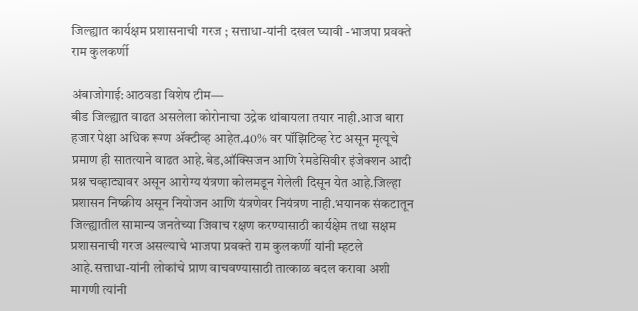जिल्ह्यात कार्यक्षम प्रशासनाची गरज ; सत्ताधा-यांनी दखल घ्यावी -भाजपा प्रवक्ते राम कुलकर्णी

अंबाजोगाई:आठवडा विशेष टीम―
बीड जिल्ह्यात वाढत असलेला कोरोनाचा उद्रेक थांबायला तयार नाही.आज बारा हजार पेक्षा अधिक रूग्ण ॲक्टीव्ह आहेत.40% वर पॉझिटिव्ह रेट असून मृत्यूचे प्रमाण ही सातत्याने वाढत आहे.बेड,ऑक्सिजन आणि रेमडेसिवीर इंजेक्शन आदी प्रश्न चव्हाट्यावर असून आरोग्य यंत्रणा कोलमडून गेलेली दिसून येत आहे.जिल्हा प्रशासन निष्क्रीय असून नियोजन आणि यंत्रणेवर नियंत्रण नाही.भयानक संकटातून जिल्ह्यातील सामान्य जनतेच्या जिवाच रक्षण करण्यासाठी कार्यक्षेम तथा सक्षम प्रशासनाची गरज असल्याचे भाजपा प्रवक्ते राम कुलकर्णी यांनी म्हटले आहे.सत्ताधा-यांनी लोकांचे प्राण वाचवण्यासाठी तात्काळ बदल करावा अशी मागणी त्यांनी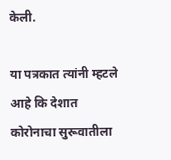केली.

या पत्रकात त्यांनी म्हटले आहे कि देशात कोरोनाचा सुरूवातीला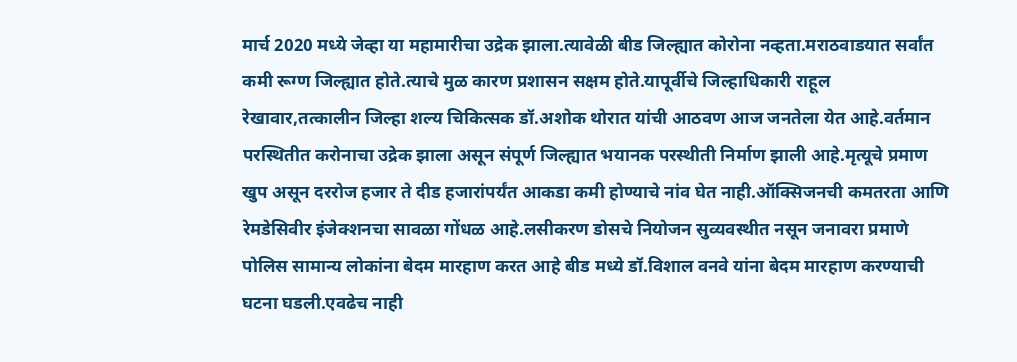मार्च 2020 मध्ये जेव्हा या महामारीचा उद्रेक झाला.त्यावेळी बीड जिल्ह्यात कोरोना नव्हता.मराठवाडयात सर्वांत कमी रूग्ण जिल्ह्यात होते.त्याचे मुळ कारण प्रशासन सक्षम होते.यापूर्वीचे जिल्हाधिकारी राहूल
रेखावार,तत्कालीन जिल्हा शल्य चिकित्सक डॉ.अशोक थोरात यांची आठवण आज जनतेला येत आहे.वर्तमान परस्थितीत करोनाचा उद्रेक झाला असून संपूर्ण जिल्ह्यात भयानक परस्थीती निर्माण झाली आहे.मृत्यूचे प्रमाण खुप असून दररोज हजार ते दीड हजारांपर्यंत आकडा कमी होण्याचे नांव घेत नाही.ऑक्सिजनची कमतरता आणि रेमडेसिवीर इंजेक्शनचा सावळा गोंधळ आहे.लसीकरण डोसचे नियोजन सुव्यवस्थीत नसून जनावरा प्रमाणे पोलिस सामान्य लोकांना बेदम मारहाण करत आहे बीड मध्ये डॉ.विशाल वनवे यांना बेदम मारहाण करण्याची घटना घडली.एवढेच नाही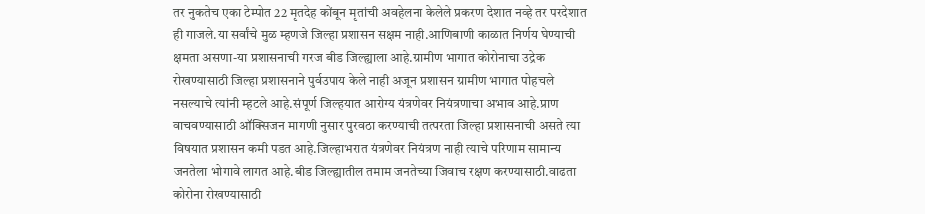तर नुकतेच एका टेम्पोत 22 मृतदेह कोंबून मृतांची अवहेलना केलेले प्रकरण देशात नव्हे तर परदेशात ही गाजले.या सर्वांचे मुळ म्हणजे जिल्हा प्रशासन सक्षम नाही.आणिबाणी काळात निर्णय घेण्याची क्षमता असणा-या प्रशासनाची गरज बीड जिल्ह्याला आहे.ग्रामीण भागात कोरोनाचा उद्रेक रोखण्यासाठी जिल्हा प्रशासनाने पुर्वउपाय केले नाही अजून प्रशासन ग्रामीण भागात पोहचले नसल्याचे त्यांनी म्हटले आहे.संपूर्ण जिल्हयात आरोग्य यंत्रणेवर नियंत्रणाचा अभाव आहे.प्राण वाचवण्यासाठी ऑक्सिजन मागणी नुसार पुरवठा करण्याची तत्परता जिल्हा प्रशासनाची असते त्या विषयात प्रशासन कमी पडत आहे.जिल्हाभरात यंत्रणेवर नियंत्रण नाही त्याचे परिणाम सामान्य जनतेला भोगावे लागत आहे.बीड जिल्ह्यातील तमाम जनतेच्या जिवाच रक्षण करण्यासाठी.वाढता कोरोना रोखण्यासाठी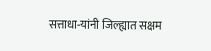सत्ताधा-यांनी जिल्ह्यात सक्षम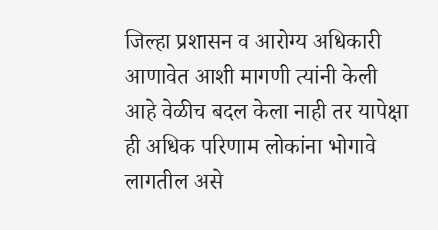जिल्हा प्रशासन व आरोग्य अधिकारी आणावेत आशी मागणी त्यांनी केली आहे वेळीच बदल केला नाही तर यापेक्षा ही अधिक परिणाम लोकांना भोगावे लागतील असे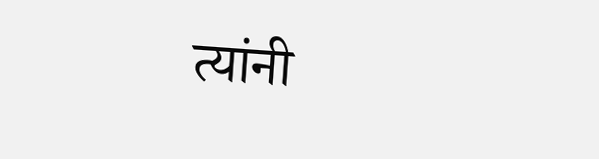त्यांनी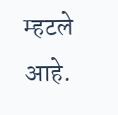म्हटले आहे.